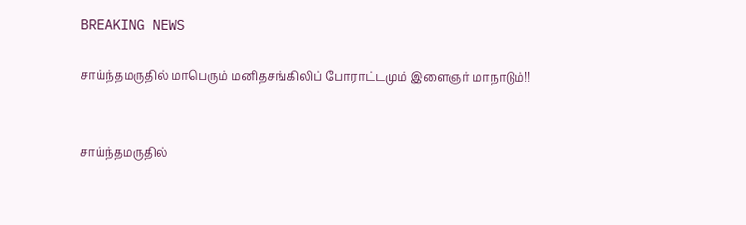BREAKING NEWS

சாய்ந்தமருதில் மாபெரும் மனிதசங்கிலிப் போராட்டமும் இளைஞர் மாநாடும்!!


சாய்ந்தமருதில்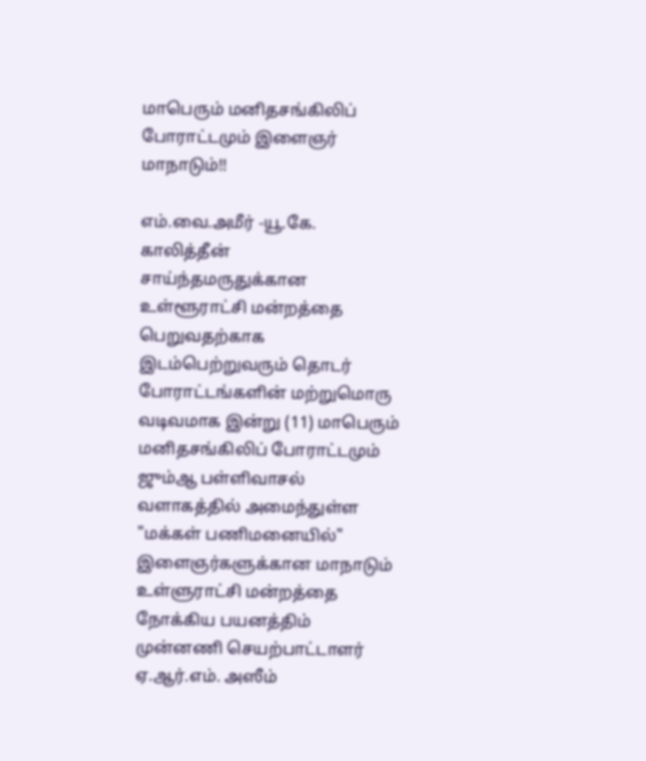மாபெரும் மனிதசங்கிலிப் போராட்டமும் இளைஞர் மாநாடும்!!

எம்.வை.அமீர் -யூ.கே. காலித்தீன்
சாய்ந்தமருதுக்கான உள்ளூராட்சி மன்றத்தை பெறுவதற்காக இடம்பெற்றுவரும் தொடர் போராட்டங்களின் மற்றுமொரு வடிவமாக இன்று (11) மாபெரும் மனிதசங்கிலிப் போராட்டமும்  ஜும்ஆ பள்ளிவாசல் வளாகத்தில் அமைந்துள்ள "மக்கள் பணிமனையில்" இளைஞர்களுக்கான மாநாடும்  உள்ளுராட்சி மன்றத்தை நோக்கிய பயனத்திம் முன்னணி செயற்பாட்டாளர் ஏ.ஆர்.எம். அஸீம்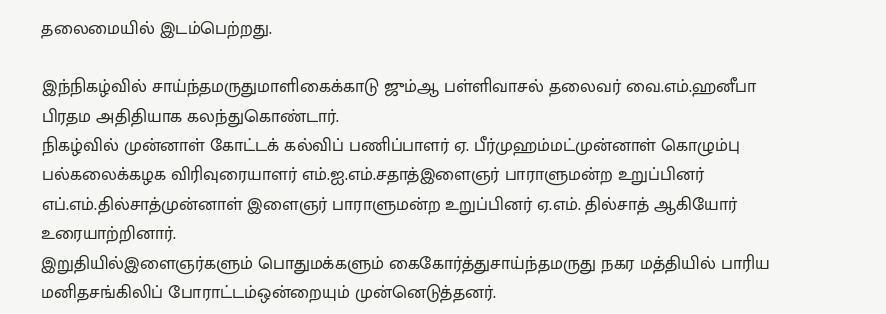தலைமையில் இடம்பெற்றது.

இந்நிகழ்வில் சாய்ந்தமருதுமாளிகைக்காடு ஜும்ஆ பள்ளிவாசல் தலைவர் வை.எம்.ஹனீபா பிரதம அதிதியாக கலந்துகொண்டார்.
நிகழ்வில் முன்னாள் கோட்டக் கல்விப் பணிப்பாளர் ஏ. பீர்முஹம்மட்முன்னாள் கொழும்பு பல்கலைக்கழக விரிவுரையாளர் எம்.ஐ.எம்.சதாத்இளைஞர் பாராளுமன்ற உறுப்பினர் எப்.எம்.தில்சாத்முன்னாள் இளைஞர் பாராளுமன்ற உறுப்பினர் ஏ.எம். தில்சாத் ஆகியோர் உரையாற்றினார்.
இறுதியில்இளைஞர்களும் பொதுமக்களும் கைகோர்த்துசாய்ந்தமருது நகர மத்தியில் பாரிய மனிதசங்கிலிப் போராட்டம்ஒன்றையும் முன்னெடுத்தனர்.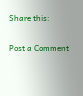Share this:

Post a Comment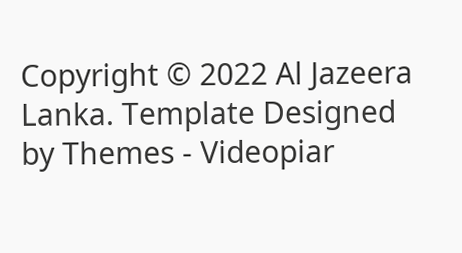Copyright © 2022 Al Jazeera Lanka. Template Designed by Themes - Videopiar